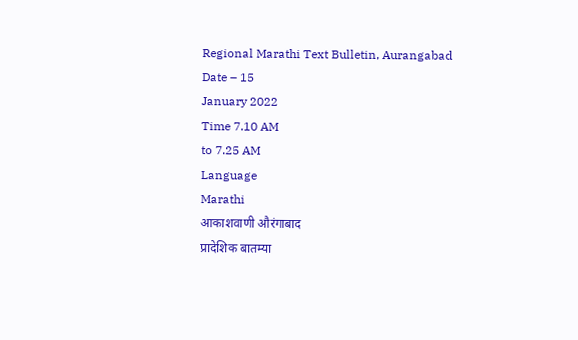Regional Marathi Text Bulletin, Aurangabad
Date – 15
January 2022
Time 7.10 AM
to 7.25 AM
Language
Marathi
आकाशवाणी औरंगाबाद
प्रादेशिक बातम्या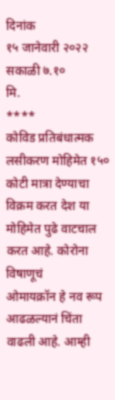दिनांक
१५ जानेवारी २०२२ सकाळी ७.१०
मि.
****
कोविड प्रतिबंधात्मक लसीकरण मोहिमेत १५० कोटी मात्रा देण्याचा
विक्रम करत देश या मोहिमेत पुढे वाटचाल करत आहे. कोरोना विषाणूचं
ओमायक्रॉन हे नव रूप आढळल्यानं चिंता वाढली आहे. आम्ही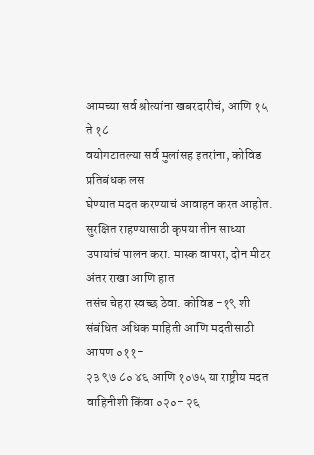आमच्या सर्व श्रोत्यांना खबरदारीचं, आणि १५ ते १८
वयोगटातल्या सर्व मुलांसह इतरांना, कोविड प्रतिबंधक लस
घेण्यात मदत करण्याचं आवाहन करत आहोत. सुरक्षित राहण्यासाठी कृपया तीन साध्या
उपायांचं पालन करा. मास्क वापरा, दोन मीटर अंतर राखा आणि हात
तसंच चेहरा स्वच्छ ठेवा. कोविड -१९ शी संबंधित अधिक माहिती आणि मदतीसाठी आपण ०११-
२३ ९७ ८० ४६ आणि १०७५ या राष्ट्रीय मदत वाहिनीशी किंवा ०२०- २६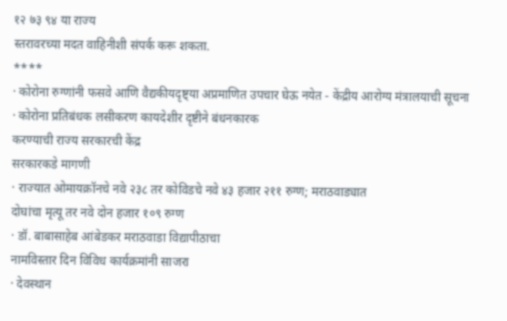१२ ७३ ९४ या राज्य
स्तरावरच्या मदत वाहिनीशी संपर्क करू शकता.
****
· कोरोना रुग्णांनी फसवे आणि वैद्यकीयदृष्ट्या अप्रमाणित उपचार घेऊ नयेत - केंद्रीय आरोग्य मंत्रालयाची सूचना
· कोरोना प्रतिबंधक लसीकरण कायदेशीर दृष्टीने बंधनकारक
करण्याची राज्य सरकारची केंद्र
सरकारकडे मागणी
· राज्यात ओमायक्रॉनचे नवे २३८ तर कोविडचे नवे ४३ हजार २११ रुग्ण; मराठवाड्यात
दोघांचा मृत्यू तर नवे दोन हजार १०९ रुग्ण
· डॉ. बाबासाहेब आंबेडकर मराठवाडा विद्यापीठाचा
नामविस्तार दिन विविध कार्यक्रमांनी साजरा
· देवस्थान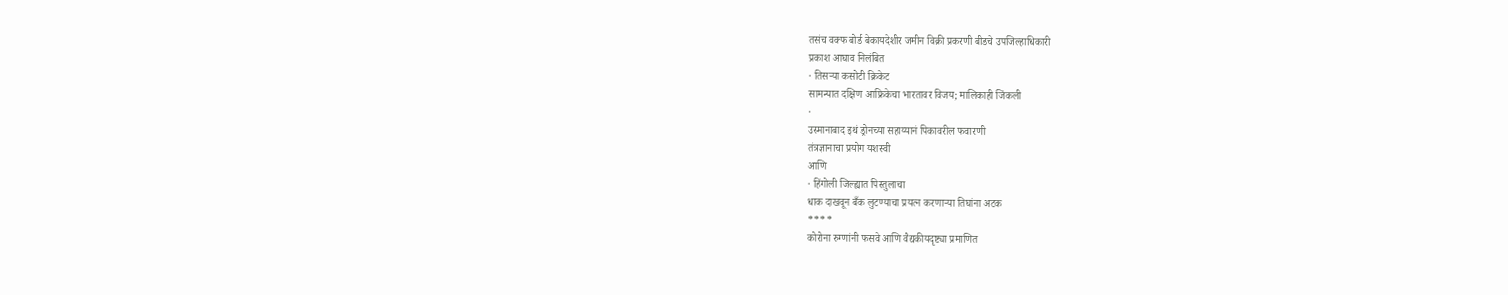तसंच वक्फ बोर्ड बेकायदेशीर जमीन विक्री प्रकरणी बीडचे उपजिल्हाधिकारी
प्रकाश आघाव निलंबित
· तिसऱ्या कसोटी क्रिकेट
सामन्यात दक्षिण आफ्रिकेचा भारतावर विजय; मालिकाही जिंकली
·
उस्मानाबाद इथं ड्रोनच्या सहाय्यानं पिकावरील फवारणी
तंत्रज्ञानाचा प्रयोग यशस्वी
आणि
· हिंगोली जिल्ह्यात पिस्तुलाचा
धाक दाखवून बँक लुटण्याचा प्रयत्न करणाऱ्या तिघांना अटक
****
कोरोना रुग्णांनी फसवे आणि वैद्यकीयदृष्ट्या प्रमाणित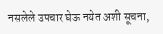नसलेले उपचार घेऊ नयेत अशी सूचना,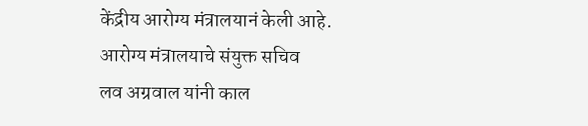केंद्रीय आरोग्य मंत्रालयानं केली आहे. आरोग्य मंत्रालयाचे संयुक्त सचिव
लव अग्रवाल यांनी काल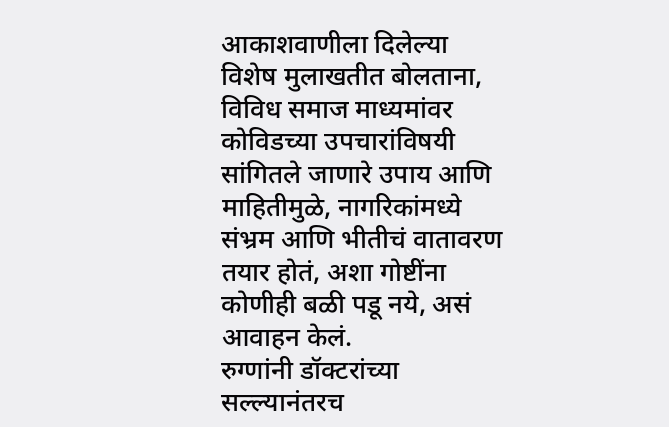आकाशवाणीला दिलेल्या विशेष मुलाखतीत बोलताना, विविध समाज माध्यमांवर
कोविडच्या उपचारांविषयी सांगितले जाणारे उपाय आणि माहितीमुळे, नागरिकांमध्ये संभ्रम आणि भीतीचं वातावरण तयार होतं, अशा गोष्टींना कोणीही बळी पडू नये, असं आवाहन केलं.
रुग्णांनी डॉक्टरांच्या सल्ल्यानंतरच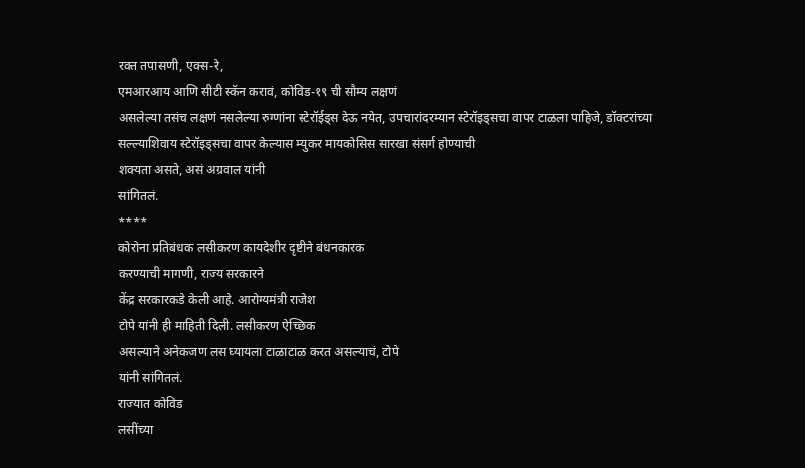रक्त तपासणी, एक्स-रे,
एमआरआय आणि सीटी स्कॅन करावं, कोविड-१९ ची सौम्य लक्षणं
असलेल्या तसंच लक्षणं नसलेल्या रुग्णांना स्टेरॉईड्स देऊ नयेत, उपचारांदरम्यान स्टेरॉइड्सचा वापर टाळला पाहिजे, डॉक्टरांच्या
सल्ल्याशिवाय स्टेरॉइड्सचा वापर केल्यास म्युकर मायकोसिस सारखा संसर्ग होण्याची
शक्यता असते, असं अग्रवाल यांनी
सांगितलं.
****
कोरोना प्रतिबंधक लसीकरण कायदेशीर दृष्टीने बंधनकारक
करण्याची मागणी, राज्य सरकारने
केंद्र सरकारकडे केली आहे. आरोग्यमंत्री राजेश
टोपे यांनी ही माहिती दिली. लसीकरण ऐच्छिक
असल्याने अनेकजण लस घ्यायला टाळाटाळ करत असल्याचं, टोपे
यांनी सांगितलं.
राज्यात कोविड
लसींच्या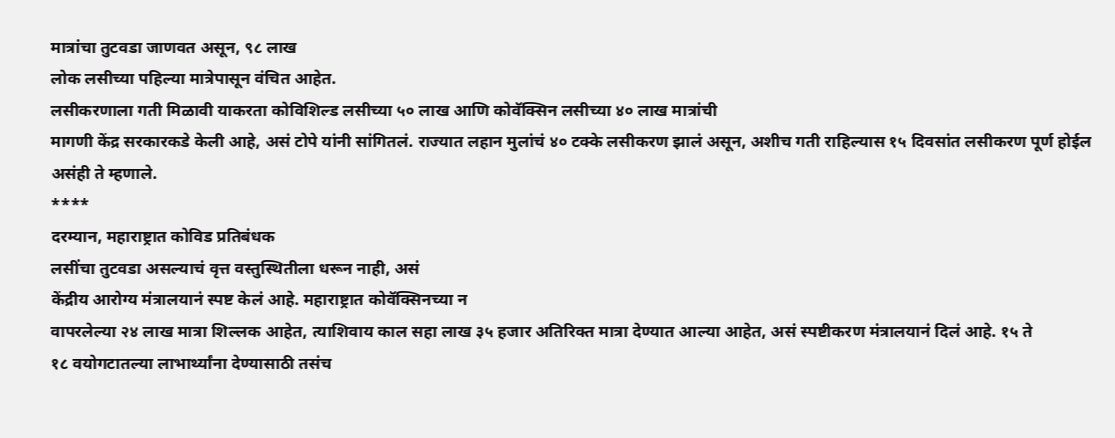मात्रांचा तुटवडा जाणवत असून, ९८ लाख
लोक लसीच्या पहिल्या मात्रेपासून वंचित आहेत.
लसीकरणाला गती मिळावी याकरता कोविशिल्ड लसीच्या ५० लाख आणि कोवॅक्सिन लसीच्या ४० लाख मात्रांची
मागणी केंद्र सरकारकडे केली आहे, असं टोपे यांनी सांगितलं. राज्यात लहान मुलांचं ४० टक्के लसीकरण झालं असून, अशीच गती राहिल्यास १५ दिवसांत लसीकरण पूर्ण होईल असंही ते म्हणाले.
****
दरम्यान, महाराष्ट्रात कोविड प्रतिबंधक
लसींचा तुटवडा असल्याचं वृत्त वस्तुस्थितीला धरून नाही, असं
केंद्रीय आरोग्य मंत्रालयानं स्पष्ट केलं आहे. महाराष्ट्रात कोवॅक्सिनच्या न
वापरलेल्या २४ लाख मात्रा शिल्लक आहेत, त्याशिवाय काल सहा लाख ३५ हजार अतिरिक्त मात्रा देण्यात आल्या आहेत, असं स्पष्टीकरण मंत्रालयानं दिलं आहे. १५ ते
१८ वयोगटातल्या लाभार्थ्यांना देण्यासाठी तसंच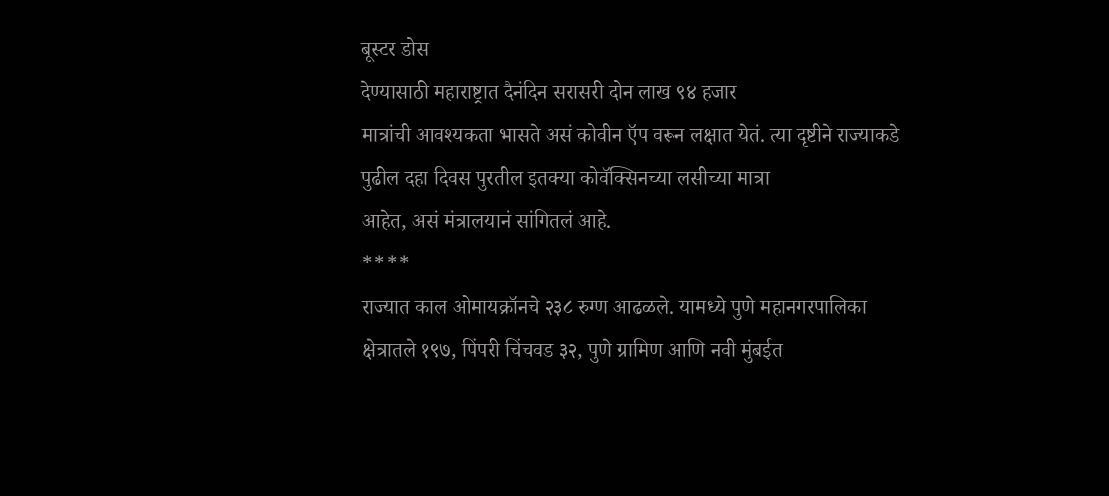बूस्टर डोस
देण्यासाठी महाराष्ट्रात दैनंदिन सरासरी दोन लाख ९४ हजार
मात्रांची आवश्यकता भासते असं कोवीन ऍप वरून लक्षात येतं. त्या दृष्टीने राज्याकडे
पुढील दहा दिवस पुरतील इतक्या कोवॅक्सिनच्या लसीच्या मात्रा
आहेत, असं मंत्रालयानं सांगितलं आहे.
****
राज्यात काल ओमायक्रॉनचे २३८ रुग्ण आढळले. यामध्ये पुणे महानगरपालिका
क्षेत्रातले १९७, पिंपरी चिंचवड ३२, पुणे ग्रामिण आणि नवी मुंबईत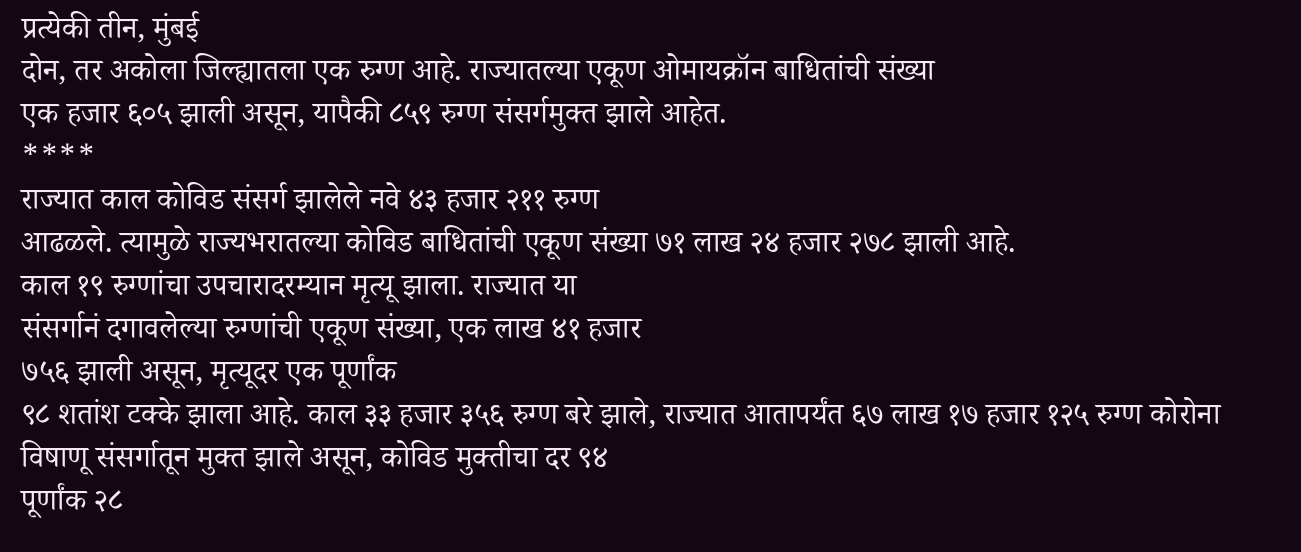प्रत्येकी तीन, मुंबई
दोन, तर अकोला जिल्ह्यातला एक रुग्ण आहे. राज्यातल्या एकूण ओमायक्रॉन बाधितांची संख्या
एक हजार ६०५ झाली असून, यापैकी ८५९ रुग्ण संसर्गमुक्त झाले आहेत.
****
राज्यात काल कोविड संसर्ग झालेले नवे ४३ हजार २११ रुग्ण
आढळले. त्यामुळे राज्यभरातल्या कोविड बाधितांची एकूण संख्या ७१ लाख २४ हजार २७८ झाली आहे.
काल १९ रुग्णांचा उपचारादरम्यान मृत्यू झाला. राज्यात या
संसर्गानं दगावलेल्या रुग्णांची एकूण संख्या, एक लाख ४१ हजार
७५६ झाली असून, मृत्यूदर एक पूर्णांक
९८ शतांश टक्के झाला आहे. काल ३३ हजार ३५६ रुग्ण बरे झाले, राज्यात आतापर्यंत ६७ लाख १७ हजार १२५ रुग्ण कोरोना
विषाणू संसर्गातून मुक्त झाले असून, कोविड मुक्तीचा दर ९४
पूर्णांक २८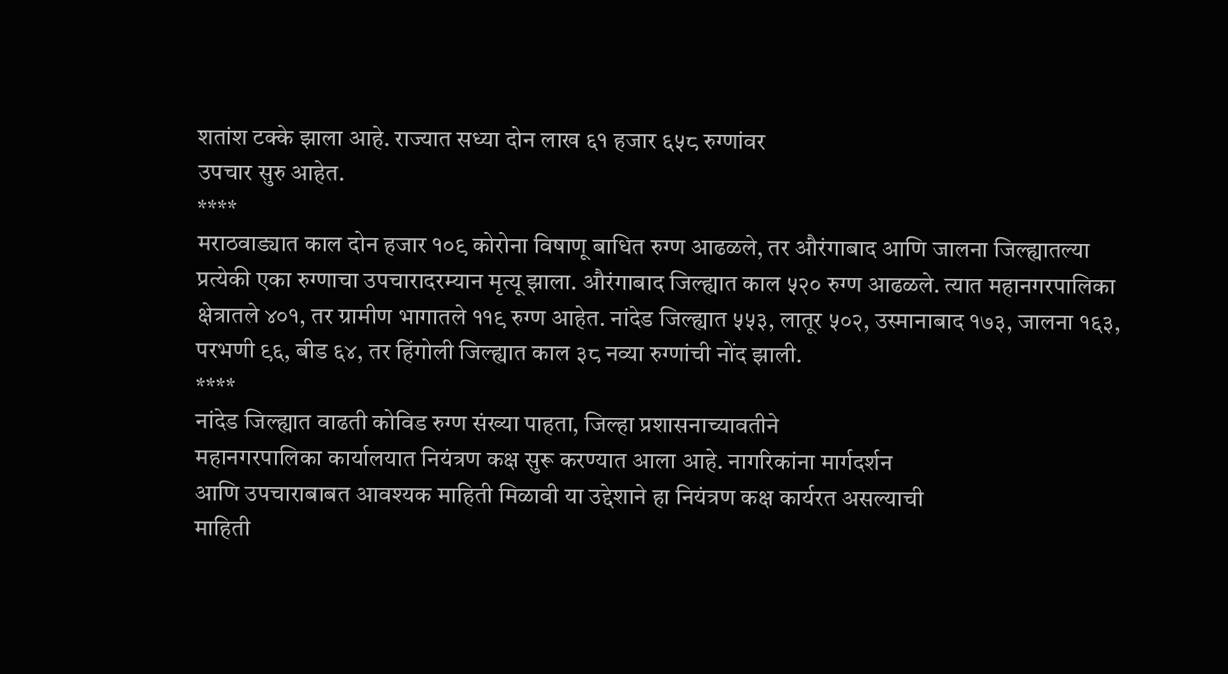शतांश टक्के झाला आहे. राज्यात सध्या दोन लाख ६१ हजार ६५८ रुग्णांवर
उपचार सुरु आहेत.
****
मराठवाड्यात काल दोन हजार १०९ कोरोना विषाणू बाधित रुग्ण आढळले, तर औरंगाबाद आणि जालना जिल्ह्यातल्या प्रत्येकी एका रुग्णाचा उपचारादरम्यान मृत्यू झाला. औरंगाबाद जिल्ह्यात काल ५२० रुग्ण आढळले. त्यात महानगरपालिका क्षेत्रातले ४०१, तर ग्रामीण भागातले ११९ रुग्ण आहेत. नांदेड जिल्ह्यात ५५३, लातूर ५०२, उस्मानाबाद १७३, जालना १६३, परभणी ९६, बीड ६४, तर हिंगोली जिल्ह्यात काल ३८ नव्या रुग्णांची नोंद झाली.
****
नांदेड जिल्ह्यात वाढती कोविड रुग्ण संख्या पाहता, जिल्हा प्रशासनाच्यावतीने
महानगरपालिका कार्यालयात नियंत्रण कक्ष सुरू करण्यात आला आहे. नागरिकांना मार्गदर्शन
आणि उपचाराबाबत आवश्यक माहिती मिळावी या उद्देशाने हा नियंत्रण कक्ष कार्यरत असल्याची
माहिती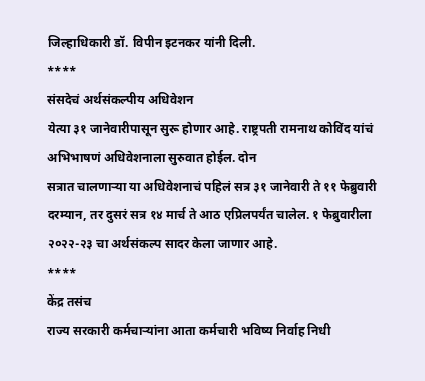जिल्हाधिकारी डॉ. विपीन इटनकर यांनी दिली.
****
संसदेचं अर्थसंकल्पीय अधिवेशन
येत्या ३१ जानेवारीपासून सुरू होणार आहे. राष्ट्रपती रामनाथ कोविंद यांचं अभिभाषणं अधिवेशनाला सुरुवात होईल. दोन
सत्रात चालणाऱ्या या अधिवेशनाचं पहिलं सत्र ३१ जानेवारी ते ११ फेब्रुवारी
दरम्यान, तर दुसरं सत्र १४ मार्च ते आठ एप्रिलपर्यंत चालेल. १ फेब्रुवारीला
२०२२-२३ चा अर्थसंकल्प सादर केला जाणार आहे.
****
केंद्र तसंच
राज्य सरकारी कर्मचाऱ्यांना आता कर्मचारी भविष्य निर्वाह निधी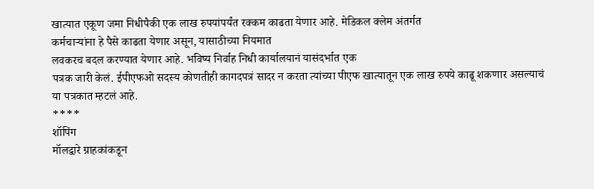खात्यात एकूण जमा निधीपैकी एक लाख रुपयांपर्यंत रक्कम काढता येणार आहे. मेडिकल क्लेम अंतर्गत
कर्मचाऱ्यांना हे पैसे काढता येणार असून, यासाठीच्या नियमात
लवकरच बदल करण्यात येणार आहे. भविष्य निर्वाह निधी कार्यालयानं यासंदर्भात एक
पत्रक जारी केलं. ईपीएफओ सदस्य कोणतीही कागदपत्रं सादर न करता त्यांच्या पीएफ खात्यातून एक लाख रुपये काढू शकणार असल्याचं
या पत्रकात म्हटलं आहे.
****
शॉपिंग
मॉलद्वारे ग्राहकांकडून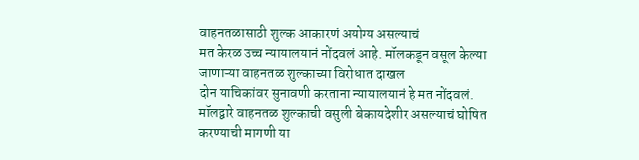वाहनतळासाठी शुल्क आकारणं अयोग्य असल्याचं
मत केरळ उच्च न्यायालयानं नोंदवलं आहे. मॉलकडून वसूल केल्या जाणाऱ्या वाहनतळ शुल्काच्या विरोधात दाखल
दोन याचिकांवर सुनावणी करताना न्यायालयानं हे मत नोंदवलं.
मॉलद्वारे वाहनतळ शुल्काची वसुली बेकायदेशीर असल्याचं घोषित करण्याची मागणी या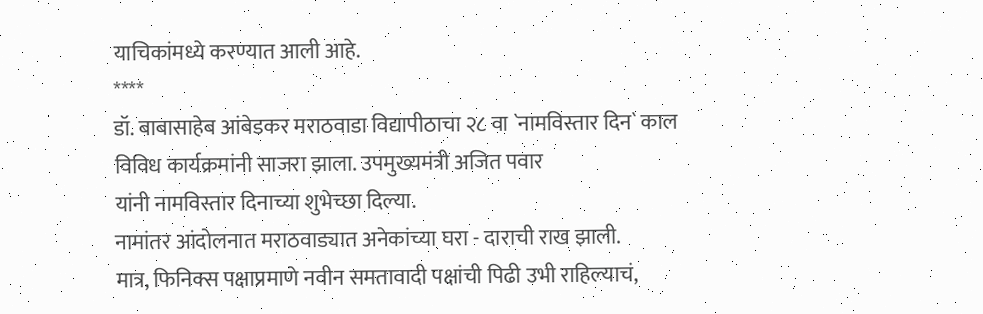याचिकांमध्ये करण्यात आली आहे.
****
डॉ. बाबासाहेब आंबेडकर मराठवाडा विद्यापीठाचा २८ वा `नामविस्तार दिन` काल
विविध कार्यक्रमांनी साजरा झाला. उपमुख्यमंत्री अजित पवार
यांनी नामविस्तार दिनाच्या शुभेच्छा दिल्या.
नामांतर आंदोलनात मराठवाड्यात अनेकांच्या घरा - दाराची राख झाली.
मात्र, फिनिक्स पक्षाप्रमाणे नवीन समतावादी पक्षांची पिढी उभी राहिल्याचं,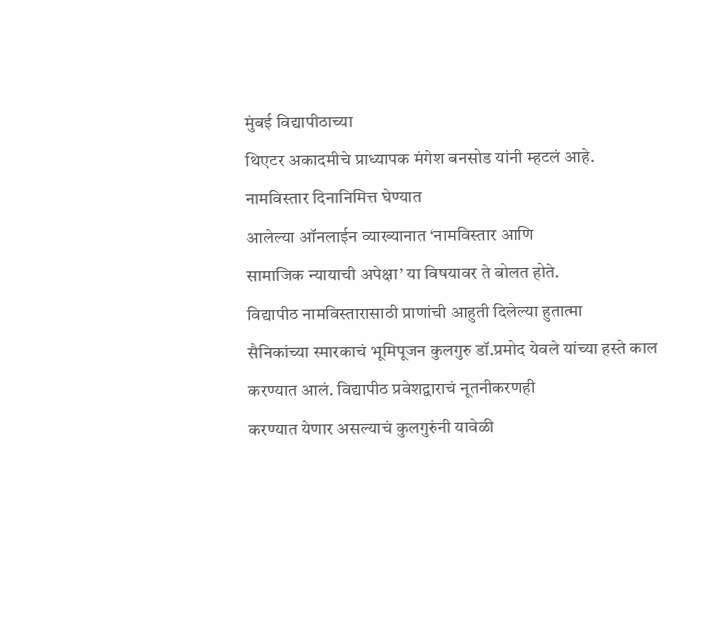मुंबई विद्यापीठाच्या
थिएटर अकादमीचे प्राध्यापक मंगेश बनसोड यांनी म्हटलं आहे. नामविस्तार दिनानिमित्त घेण्यात
आलेल्या ऑनलाईन व्याख्यानात ‘नामविस्तार आणि
सामाजिक न्यायाची अपेक्षा’ या विषयावर ते बोलत होते.
विद्यापीठ नामविस्तारासाठी प्राणांची आहुती दिलेल्या हुतात्मा
सैनिकांच्या स्मारकाचं भूमिपूजन कुलगुरु डॉ.प्रमोद येवले यांच्या हस्ते काल करण्यात आलं. विद्यापीठ प्रवेशद्वाराचं नूतनीकरणही
करण्यात येणार असल्याचं कुलगुरुंनी यावेळी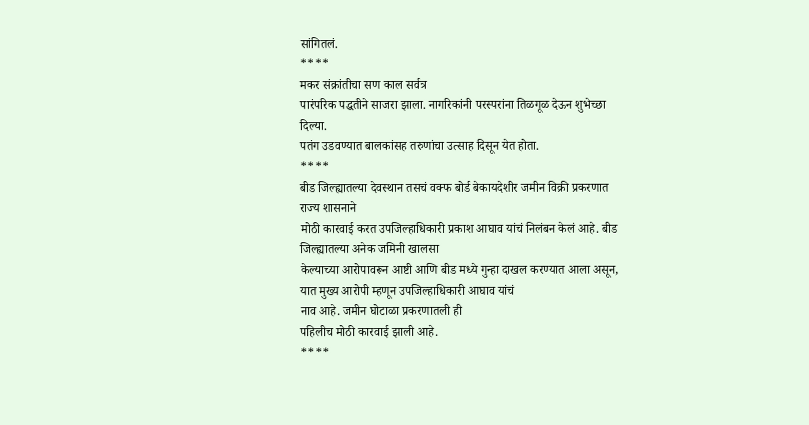सांगितलं.
****
मकर संक्रांतीचा सण काल सर्वत्र
पारंपरिक पद्धतीने साजरा झाला. नागरिकांनी परस्परांना तिळगूळ देऊन शुभेच्छा दिल्या.
पतंग उडवण्यात बालकांसह तरुणांचा उत्साह दिसून येत होता.
****
बीड जिल्ह्यातल्या देवस्थान तसचं वक्फ बोर्ड बेकायदेशीर जमीन विक्री प्रकरणात राज्य शासनाने
मोठी कारवाई करत उपजिल्हाधिकारी प्रकाश आघाव यांचं निलंबन केलं आहे. बीड जिल्ह्यातल्या अनेक जमिनी खालसा
केल्याच्या आरोपावरून आष्टी आणि बीड मध्ये गुन्हा दाखल करण्यात आला असून, यात मुख्य आरोपी म्हणून उपजिल्हाधिकारी आघाव यांचं
नाव आहे. जमीन घोटाळा प्रकरणातली ही
पहिलीच मोठी कारवाई झाली आहे.
****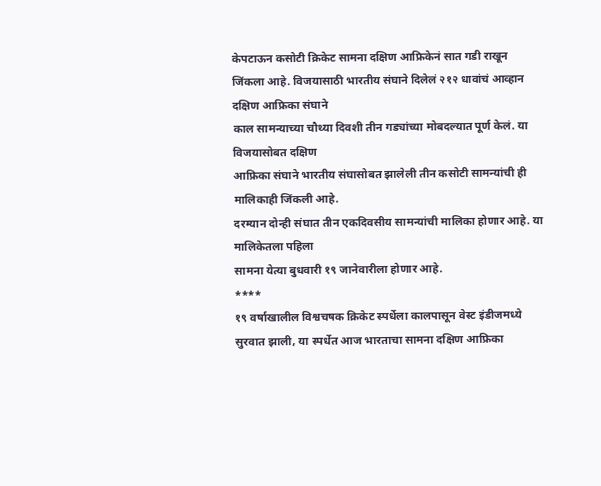केपटाऊन कसोटी क्रिकेट सामना दक्षिण आफ्रिकेनं सात गडी राखून
जिंकला आहे. विजयासाठी भारतीय संघाने दिलेलं २१२ धावांचं आव्हान दक्षिण आफ्रिका संघाने
काल सामन्याच्या चौथ्या दिवशी तीन गड्यांच्या मोबदल्यात पूर्ण केलं. या विजयासोबत दक्षिण
आफ्रिका संघाने भारतीय संघासोबत झालेली तीन कसोटी सामन्यांची ही मालिकाही जिंकली आहे.
दरम्यान दोन्ही संघात तीन एकदिवसीय सामन्यांची मालिका होणार आहे. या मालिकेतला पहिला
सामना येत्या बुधवारी १९ जानेवारीला होणार आहे.
****
१९ वर्षाखालील विश्वचषक क्रिकेट स्पर्धेला कालपासून वेस्ट इंडीजमध्ये
सुरवात झाली, या स्पर्धेत आज भारताचा सामना दक्षिण आफ्रिका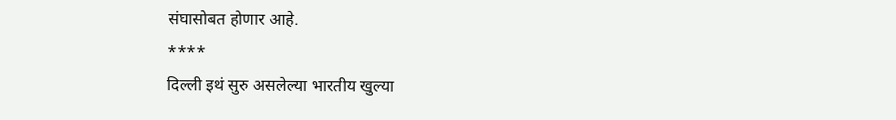संघासोबत होणार आहे.
****
दिल्ली इथं सुरु असलेल्या भारतीय खुल्या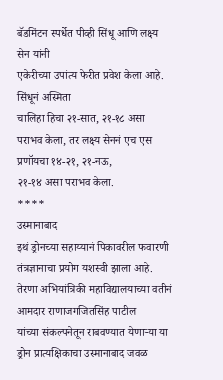बॅडमिंटन स्पर्धेत पीव्ही सिंधू आणि लक्ष्य सेन यांनी
एकेरीच्या उपांत्य फेरीत प्रवेश केला आहे. सिंधूनं अस्मिता
चालिहा हिचा २१-सात, २१-१८ असा पराभव केला, तर लक्ष्य सेननं एच एस प्रणॉयचा १४-२१, २१-नऊ,
२१-१४ असा पराभव केला.
****
उस्मानाबाद
इथं ड्रोनच्या सहाय्यानं पिकावरील फवारणी तंत्रज्ञानाचा प्रयोग यशस्वी झाला आहे.
तेरणा अभियांत्रिकी महाविद्यालयाच्या वतीनं आमदार राणाजगजितसिंह पाटील
यांच्या संकल्पनेतून राबवण्यात येणाऱ्या या ड्रोन प्रात्यक्षिकाचा उस्मानाबाद जवळ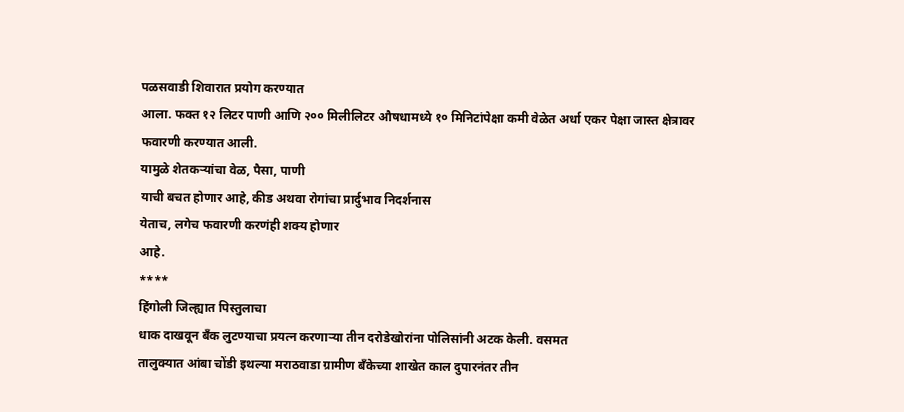पळसवाडी शिवारात प्रयोग करण्यात
आला. फक्त १२ लिटर पाणी आणि २०० मिलीलिटर औषधामध्ये १० मिनिटांपेक्षा कमी वेळेत अर्धा एकर पेक्षा जास्त क्षेत्रावर फवारणी करण्यात आली.
यामुळे शेतकऱ्यांचा वेळ, पैसा, पाणी
याची बचत होणार आहे, कीड अथवा रोगांचा प्रार्दुभाव निदर्शनास
येताच, लगेच फवारणी करणंही शक्य होणार
आहे.
****
हिंगोली जिल्ह्यात पिस्तुलाचा
धाक दाखवून बँक लुटण्याचा प्रयत्न करणाऱ्या तीन दरोडेखोरांना पोलिसांनी अटक केली. वसमत
तालुक्यात आंबा चोंडी इथल्या मराठवाडा ग्रामीण बँकेच्या शाखेत काल दुपारनंतर तीन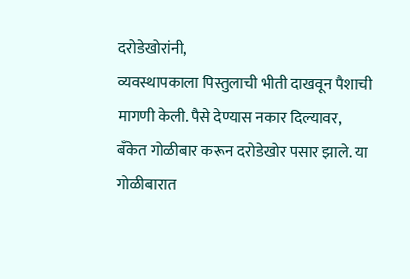दरोडेखोरांनी,
व्यवस्थापकाला पिस्तुलाची भीती दाखवून पैशाची मागणी केली. पैसे देण्यास नकार दिल्यावर,
बँकेत गोळीबार करून दरोडेखोर पसार झाले. या गोळीबारात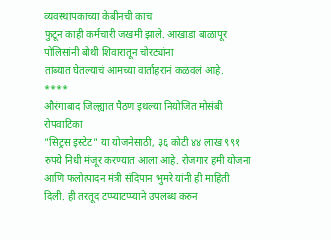व्यवस्थापकाच्या केबीनची काच
फुटून काही कर्मचारी जखमी झाले. आखाडा बाळापूर पोलिसांनी बोथी शिवारातून चोरट्यांना
ताब्यात घेतल्याचं आमच्या वार्ताहरानं कळवलं आहे.
****
औरंगाबाद जिल्ह्यात पैठण इथल्या नियोजित मोसंबी रोपवाटिका
"सिट्रस इस्टेट" या योजनेसाठी, ३६ कोटी ४४ लाख ९९१ रुपये निधी मंजूर करण्यात आला आहे. रोजगार हमी योजना आणि फलोत्पादन मंत्री संदिपान भुमरे यांनी ही माहिती
दिली. ही तरतूद टप्प्याटप्प्याने उपलब्ध करुन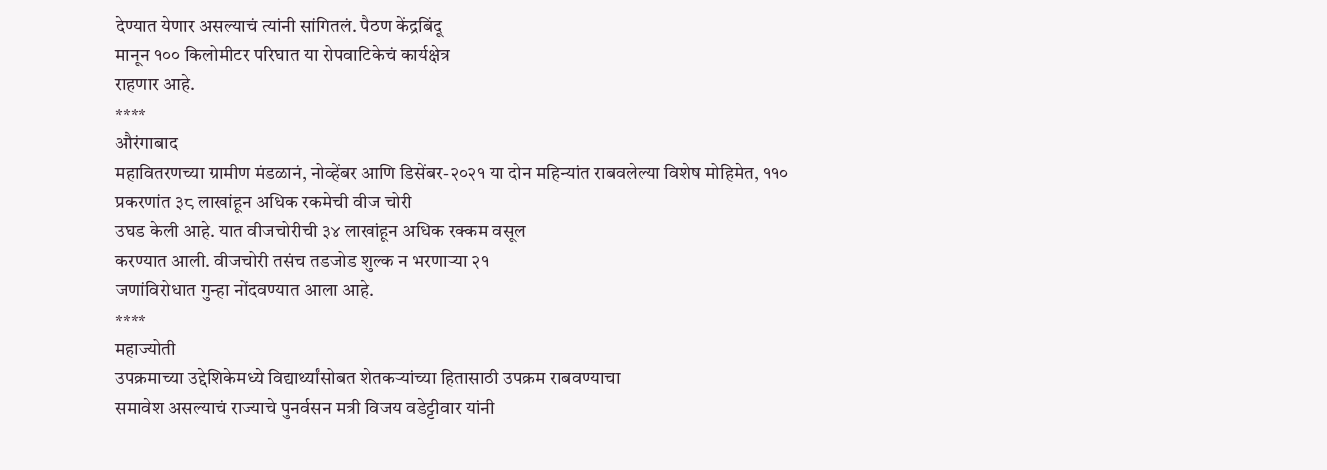देण्यात येणार असल्याचं त्यांनी सांगितलं. पैठण केंद्रबिंदू
मानून १०० किलोमीटर परिघात या रोपवाटिकेचं कार्यक्षेत्र
राहणार आहे.
****
औरंगाबाद
महावितरणच्या ग्रामीण मंडळानं, नोव्हेंबर आणि डिसेंबर-२०२१ या दोन महिन्यांत राबवलेल्या विशेष मोहिमेत, ११०
प्रकरणांत ३८ लाखांहून अधिक रकमेची वीज चोरी
उघड केली आहे. यात वीजचोरीची ३४ लाखांहून अधिक रक्कम वसूल
करण्यात आली. वीजचोरी तसंच तडजोड शुल्क न भरणाऱ्या २१
जणांविरोधात गुन्हा नोंदवण्यात आला आहे.
****
महाज्योती
उपक्रमाच्या उद्देशिकेमध्ये विद्यार्थ्यांसोबत शेतकऱ्यांच्या हितासाठी उपक्रम राबवण्याचा
समावेश असल्याचं राज्याचे पुनर्वसन मत्री विजय वडेट्टीवार यांनी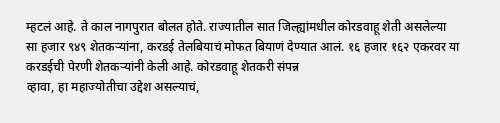म्हटलं आहे. ते काल नागपुरात बोलत होते. राज्यातील सात जिल्ह्यांमधील कोरडवाहू शेती असलेल्या
सा हजार ९४९ शेतकऱ्यांना, करडई तेलबियाचं मोफत बियाणं देण्यात आलं. १६ हजार १६२ एकरवर या करडईची पेरणी शेतकऱ्यांनी केली आहे. कोरडवाहू शेतकरी संपन्न
व्हावा, हा महाज्योतीचा उद्देश असल्याचं,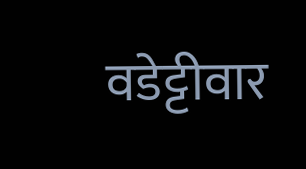वडेट्टीवार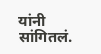यांनी सांगितलं.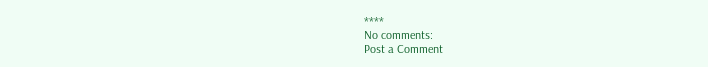****
No comments:
Post a Comment